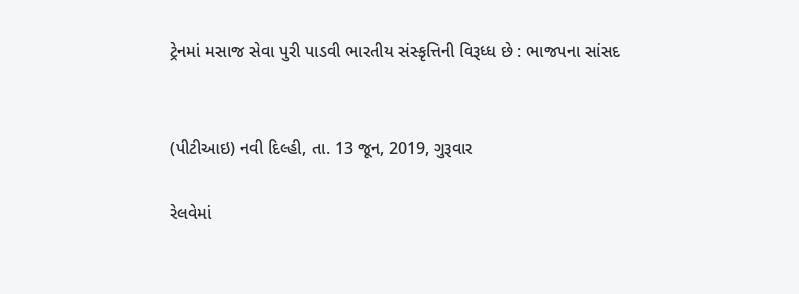ટ્રેનમાં મસાજ સેવા પુરી પાડવી ભારતીય સંસ્કૃત્તિની વિરૂધ્ધ છે : ભાજપના સાંસદ


(પીટીઆઇ) નવી દિલ્હી, તા. 13 જૂન, 2019, ગુરૂવાર

રેલવેમાં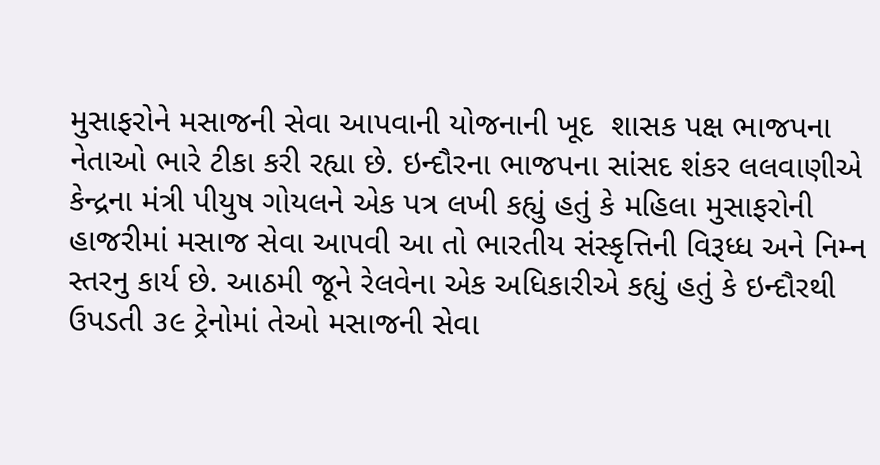મુસાફરોને મસાજની સેવા આપવાની યોજનાની ખૂદ  શાસક પક્ષ ભાજપના નેતાઓ ભારે ટીકા કરી રહ્યા છે. ઇન્દૌરના ભાજપના સાંસદ શંકર લલવાણીએ કેન્દ્રના મંત્રી પીયુષ ગોયલને એક પત્ર લખી કહ્યું હતું કે મહિલા મુસાફરોની હાજરીમાં મસાજ સેવા આપવી આ તો ભારતીય સંસ્કૃત્તિની વિરૂધ્ધ અને નિમ્ન સ્તરનુ કાર્ય છે. આઠમી જૂને રેલવેના એક અધિકારીએ કહ્યું હતું કે ઇન્દૌરથી ઉપડતી ૩૯ ટ્રેનોમાં તેઓ મસાજની સેવા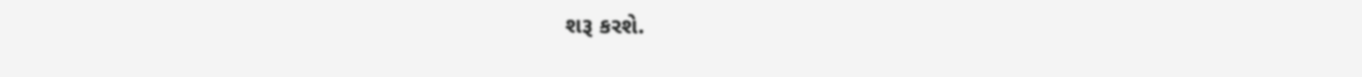શરૂ કરશે.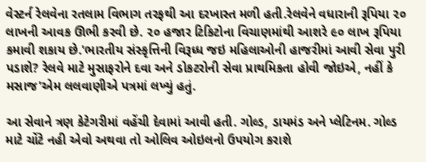વેસ્ટર્ન રેલવેના રતલામ વિભાગ તરફથી આ દરખાસ્ત મળી હતી.રેલવેને વધારાની રૂપિયા ૨૦ લાખની આવક ઊભી કરવી છે. ૨૦ હજાર ટિકિટોના વિચાણમાંથી આશરે ૯૦ લાખ રૂપિયા કમાવી શકાય છે.'ભારતીય સંસ્કૃત્તિની વિરૂધ્ધ જઇ મહિલાઓની હાજરીમાં આવી સેવા પુરી પડાશે? રેલવે માટે મુસાફરોને દવા અને ડોકટરોની સેવા પ્રાથમિકતા હોવી જોઇએ, નહીં કે  મસાજ'એમ લલવાણીએ પત્રમાં લખ્યું હતું.

આ સેવાને ત્રણ કેટેગરીમાં વહેંચી દેવામાં આવી હતી. ગોલ્ડ, ડાયમંડ અને પ્લેટિનમ. ગોલ્ડ માટે ચોંટે નહી એવો અથવા તો ઓલિવ ઓઇલનો ઉપયોગ કરાશે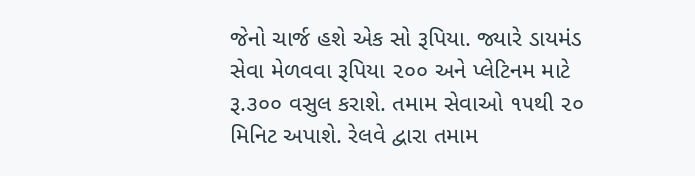જેનો ચાર્જ હશે એક સો રૂપિયા. જ્યારે ડાયમંડ સેવા મેળવવા રૂપિયા ૨૦૦ અને પ્લેટિનમ માટે રૂ.૩૦૦ વસુલ કરાશે. તમામ સેવાઓ ૧૫થી ૨૦ મિનિટ અપાશે. રેલવે દ્વારા તમામ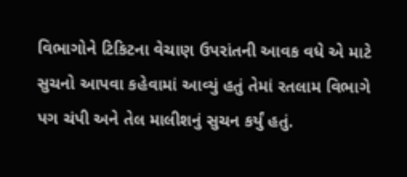વિભાગોને ટિકિટના વેચાણ ઉપરાંતની આવક વધે એ માટે સુચનો આપવા કહેવામાં આવ્યું હતું તેમાં રતલામ વિભાગે પગ ચંપી અને તેલ માલીશનું સુચન કર્યું હતું.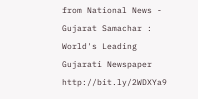from National News - Gujarat Samachar : World's Leading Gujarati Newspaper http://bit.ly/2WDXYa9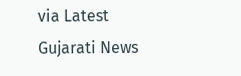via Latest Gujarati News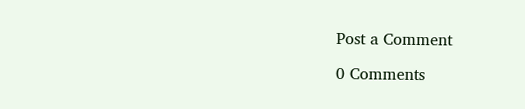Post a Comment

0 Comments